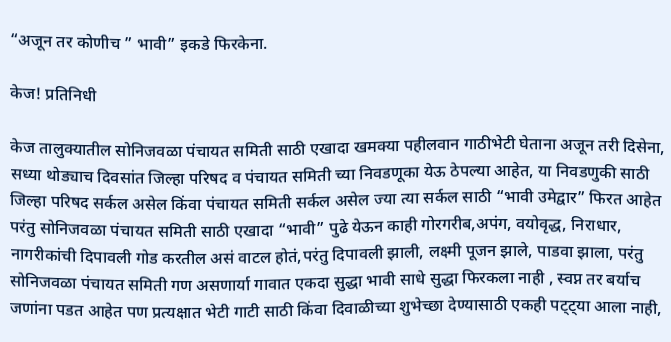“अजून तर कोणीच ” भावी” इकडे फिरकेना.

केज! प्रतिनिधी

केज तालुक्यातील सोनिजवळा पंचायत समिती साठी एखादा खमक्या पहीलवान गाठीभेटी घेताना अजून तरी दिसेना,
सध्या थोड्याच दिवसांत जिल्हा परिषद व पंचायत समिती च्या निवडणूका येऊ ठेपल्या आहेत, या निवडणुकी साठी जिल्हा परिषद सर्कल असेल किंवा पंचायत समिती सर्कल असेल ज्या त्या सर्कल साठी “भावी उमेद्वार” फिरत आहेत परंतु सोनिजवळा पंचायत समिती साठी एखादा “भावी” पुढे येऊन काही गोरगरीब,अपंग, वयोवृद्ध, निराधार, नागरीकांची दिपावली गोड करतील असं वाटल होतं,परंतु दिपावली झाली, लक्ष्मी पूजन झाले, पाडवा झाला, परंतु सोनिजवळा पंचायत समिती गण असणार्या गावात एकदा सुद्धा भावी साधे सुद्धा फिरकला नाही , स्वप्न तर बर्याच जणांना पडत आहेत पण प्रत्यक्षात भेटी गाटी साठी किंवा दिवाळीच्या शुभेच्छा देण्यासाठी एकही पट्ट्या आला नाही,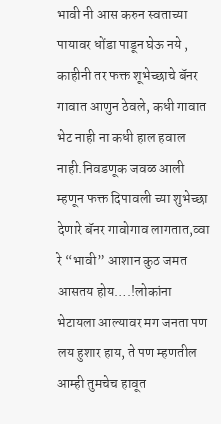भावी नी आस करुन स्वताच्या पायावर धोंडा पाडून घेऊ नये , काहीनी तर फक्त शूभेच्छाचे बॅनर गावात आणुन ठेवले, कधी गावात भेट नाही ना कधी हाल हवाल नाही.निवडणूक जवळ आली म्हणून फक्त दिपावली च्या शुभेच्छा देणारे बॅनर गावोगाव लागतात,व्वा रे “भावी” आशान कुठ जमत आसतय होय….!लोकांना भेटायला आल्यावर मग जनता पण लय हुशार हाय, ते पण म्हणतील आम्ही तुमचेच हावूत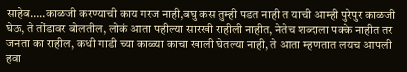साहेब…..काळजी करण्याची काय गरज नाही,बघु कस तुम्ही पडत नाही त याची आम्ही पुरेपुर काळजी घेऊ, ते तोंडावर बोलतील, लोकं आता पहील्या सारखी राहीली नाहीत, नेतेच शब्दाला पक्के नाहीत तर जनता का राहील, कधी गाडी च्या काळ्या काचा खाली घेतल्या नाही, ते आता म्हणतात लयच आपली हवा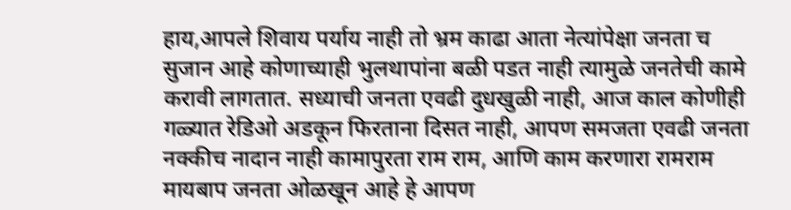हाय,आपले शिवाय पर्याय नाही तो भ्रम काढा आता नेत्यांपेक्षा जनता च सुजान आहे कोणाच्याही भुलथापांना बळी पडत नाही त्यामुळे जनतेची कामे करावी लागतात. सध्याची जनता एवढी दुधखुळी नाही, आज काल कोणीही गळ्यात रेडिओ अडकून फिरताना दिसत नाही, आपण समजता एवढी जनता नक्कीच नादान नाही कामापुरता राम राम, आणि काम करणारा रामराम मायबाप जनता ओळखून आहे हे आपण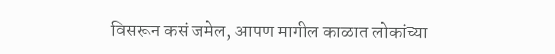विसरून कसं जमेल, आपण मागील काळात लोकांच्या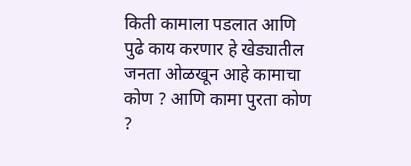किती कामाला पडलात आणि पुढे काय करणार हे खेड्यातील जनता ओळखून आहे कामाचा कोण ? आणि कामा पुरता कोण ?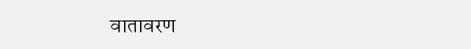वातावरण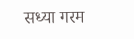सध्या गरम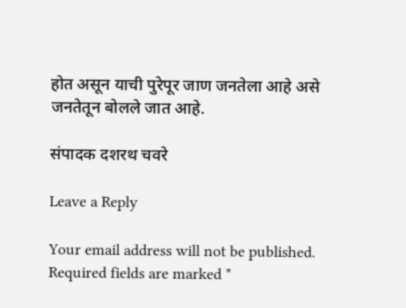होत असून याची पुरेपूर जाण जनतेला आहे असे जनतेतून बोलले जात आहे.

संपादक दशरथ चवरे

Leave a Reply

Your email address will not be published. Required fields are marked *